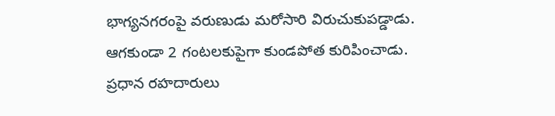భాగ్యనగరంపై వరుణుడు మరోసారి విరుచుకుపడ్డాడు. ఆగకుండా 2 గంటలకుపైగా కుండపోత కురిపించాడు. ప్రధాన రహదారులు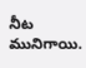నీట మునిగాయి.